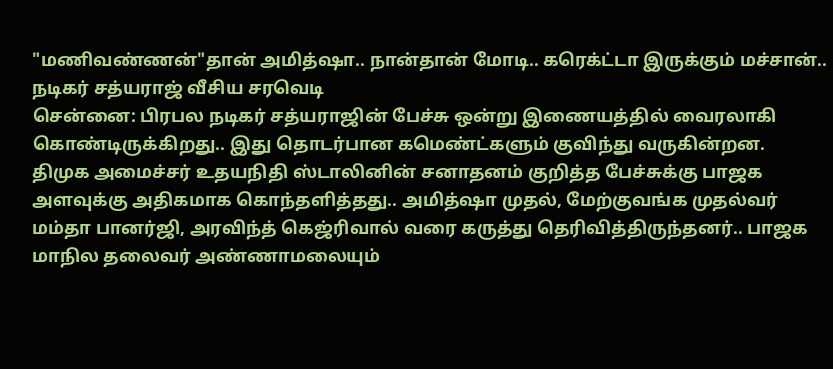"மணிவண்ணன்"தான் அமித்ஷா.. நான்தான் மோடி.. கரெக்ட்டா இருக்கும் மச்சான்.. நடிகர் சத்யராஜ் வீசிய சரவெடி
சென்னை: பிரபல நடிகர் சத்யராஜின் பேச்சு ஒன்று இணையத்தில் வைரலாகி கொண்டிருக்கிறது.. இது தொடர்பான கமெண்ட்களும் குவிந்து வருகின்றன.
திமுக அமைச்சர் உதயநிதி ஸ்டாலினின் சனாதனம் குறித்த பேச்சுக்கு பாஜக அளவுக்கு அதிகமாக கொந்தளித்தது.. அமித்ஷா முதல், மேற்குவங்க முதல்வர் மம்தா பானர்ஜி, அரவிந்த் கெஜ்ரிவால் வரை கருத்து தெரிவித்திருந்தனர்.. பாஜக மாநில தலைவர் அண்ணாமலையும்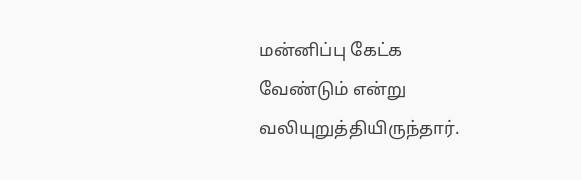மன்னிப்பு கேட்க வேண்டும் என்று வலியுறுத்தியிருந்தார்.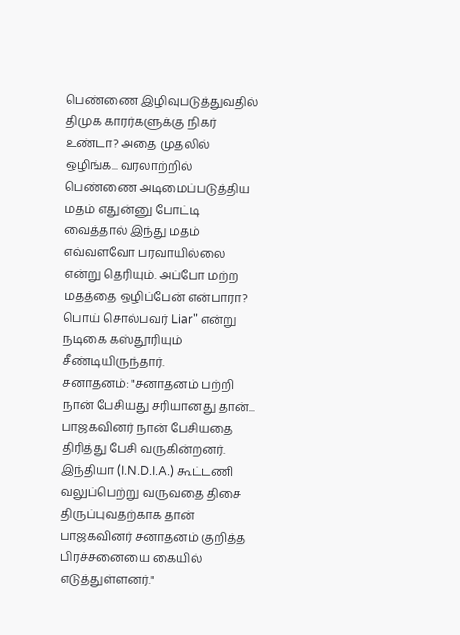பெண்ணை இழிவுபடுத்துவதில் திமுக காரர்களுக்கு நிகர் உண்டா? அதை முதலில் ஒழிங்க... வரலாற்றில் பெண்ணை அடிமைப்படுத்திய மதம் எதுன்னு போட்டி வைத்தால் இந்து மதம் எவ்வளவோ பரவாயில்லை என்று தெரியும். அப்போ மற்ற மதத்தை ஒழிப்பேன் என்பாரா? பொய் சொல்பவர் Liar" என்று நடிகை கஸ்தூரியும் சீண்டியிருந்தார்.
சனாதனம்: "சனாதனம் பற்றி நான் பேசியது சரியானது தான்... பாஜகவினர் நான் பேசியதை திரித்து பேசி வருகின்றனர். இந்தியா (I.N.D.I.A.) கூட்டணி வலுப்பெற்று வருவதை திசை திருப்புவதற்காக தான் பாஜகவினர் சனாதனம் குறித்த பிரச்சனையை கையில் எடுத்துள்ளனர்."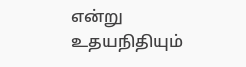என்று உதயநிதியும்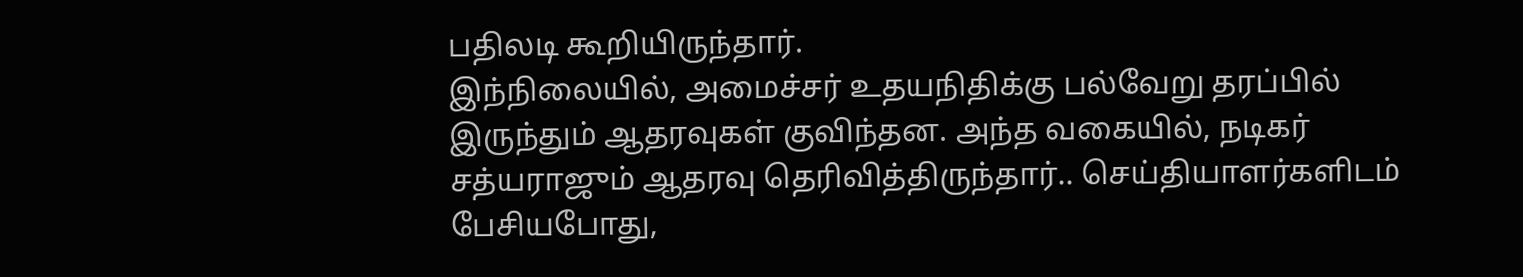பதிலடி கூறியிருந்தார்.
இந்நிலையில், அமைச்சர் உதயநிதிக்கு பல்வேறு தரப்பில் இருந்தும் ஆதரவுகள் குவிந்தன. அந்த வகையில், நடிகர் சத்யராஜும் ஆதரவு தெரிவித்திருந்தார்.. செய்தியாளர்களிடம் பேசியபோது,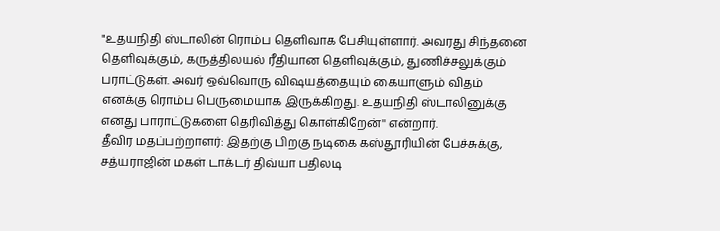"உதயநிதி ஸ்டாலின் ரொம்ப தெளிவாக பேசியுள்ளார். அவரது சிந்தனை தெளிவுக்கும், கருத்திலயல் ரீதியான தெளிவுக்கும், துணிச்சலுக்கும் பராட்டுகள். அவர் ஒவ்வொரு விஷயத்தையும் கையாளும் விதம் எனக்கு ரொம்ப பெருமையாக இருக்கிறது. உதயநிதி ஸ்டாலினுக்கு எனது பாராட்டுகளை தெரிவித்து கொள்கிறேன்'' என்றார்.
தீவிர மதப்பற்றாளர்: இதற்கு பிறகு நடிகை கஸ்தூரியின் பேச்சுக்கு, சத்யராஜின் மகள் டாக்டர் திவ்யா பதிலடி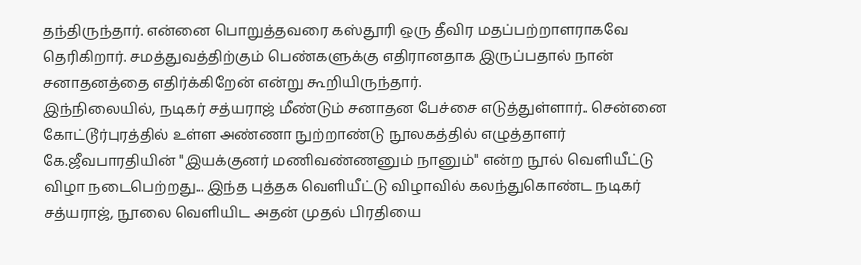தந்திருந்தார். என்னை பொறுத்தவரை கஸ்தூரி ஒரு தீவிர மதப்பற்றாளராகவே தெரிகிறார். சமத்துவத்திற்கும் பெண்களுக்கு எதிரானதாக இருப்பதால் நான் சனாதனத்தை எதிர்க்கிறேன் என்று கூறியிருந்தார்.
இந்நிலையில், நடிகர் சத்யராஜ் மீண்டும் சனாதன பேச்சை எடுத்துள்ளார்.. சென்னை கோட்டூர்புரத்தில் உள்ள அண்ணா நுற்றாண்டு நூலகத்தில் எழுத்தாளர் கே.ஜீவபாரதியின் "இயக்குனர் மணிவண்ணனும் நானும்" என்ற நூல் வெளியீட்டு விழா நடைபெற்றது... இந்த புத்தக வெளியீட்டு விழாவில் கலந்துகொண்ட நடிகர் சத்யராஜ், நூலை வெளியிட அதன் முதல் பிரதியை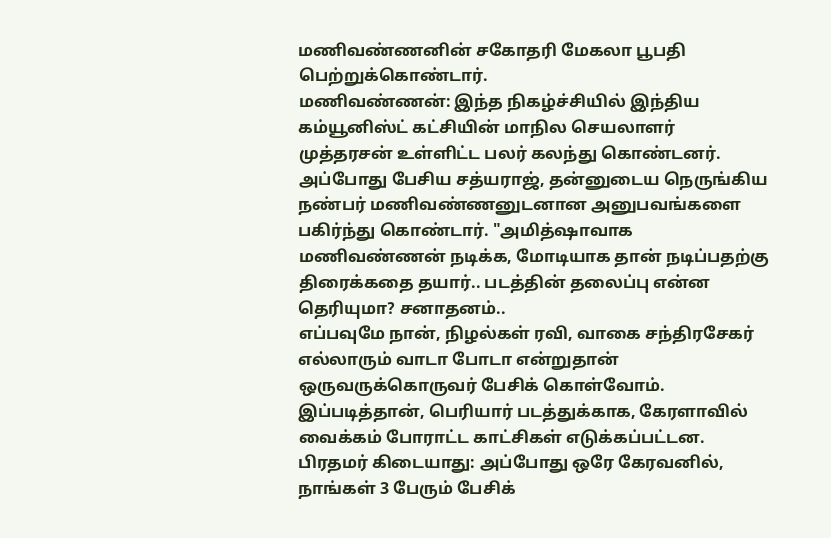மணிவண்ணனின் சகோதரி மேகலா பூபதி பெற்றுக்கொண்டார்.
மணிவண்ணன்: இந்த நிகழ்ச்சியில் இந்திய கம்யூனிஸ்ட் கட்சியின் மாநில செயலாளர் முத்தரசன் உள்ளிட்ட பலர் கலந்து கொண்டனர். அப்போது பேசிய சத்யராஜ், தன்னுடைய நெருங்கிய நண்பர் மணிவண்ணனுடனான அனுபவங்களை பகிர்ந்து கொண்டார். "அமித்ஷாவாக மணிவண்ணன் நடிக்க, மோடியாக தான் நடிப்பதற்கு திரைக்கதை தயார்.. படத்தின் தலைப்பு என்ன தெரியுமா? சனாதனம்..
எப்பவுமே நான், நிழல்கள் ரவி, வாகை சந்திரசேகர் எல்லாரும் வாடா போடா என்றுதான் ஒருவருக்கொருவர் பேசிக் கொள்வோம். இப்படித்தான், பெரியார் படத்துக்காக, கேரளாவில் வைக்கம் போராட்ட காட்சிகள் எடுக்கப்பட்டன.
பிரதமர் கிடையாது: அப்போது ஒரே கேரவனில், நாங்கள் 3 பேரும் பேசிக்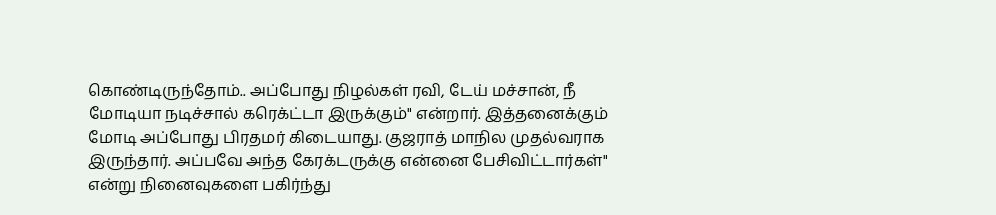கொண்டிருந்தோம்.. அப்போது நிழல்கள் ரவி, டேய் மச்சான், நீ மோடியா நடிச்சால் கரெக்ட்டா இருக்கும்" என்றார். இத்தனைக்கும் மோடி அப்போது பிரதமர் கிடையாது. குஜராத் மாநில முதல்வராக இருந்தார். அப்பவே அந்த கேரக்டருக்கு என்னை பேசிவிட்டார்கள்" என்று நினைவுகளை பகிர்ந்து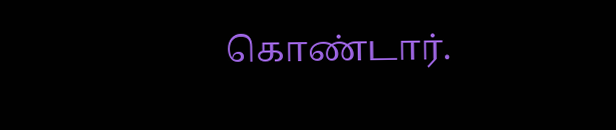கொண்டார்.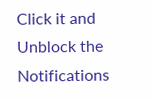Click it and Unblock the Notifications